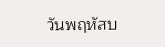วันพฤหัสบ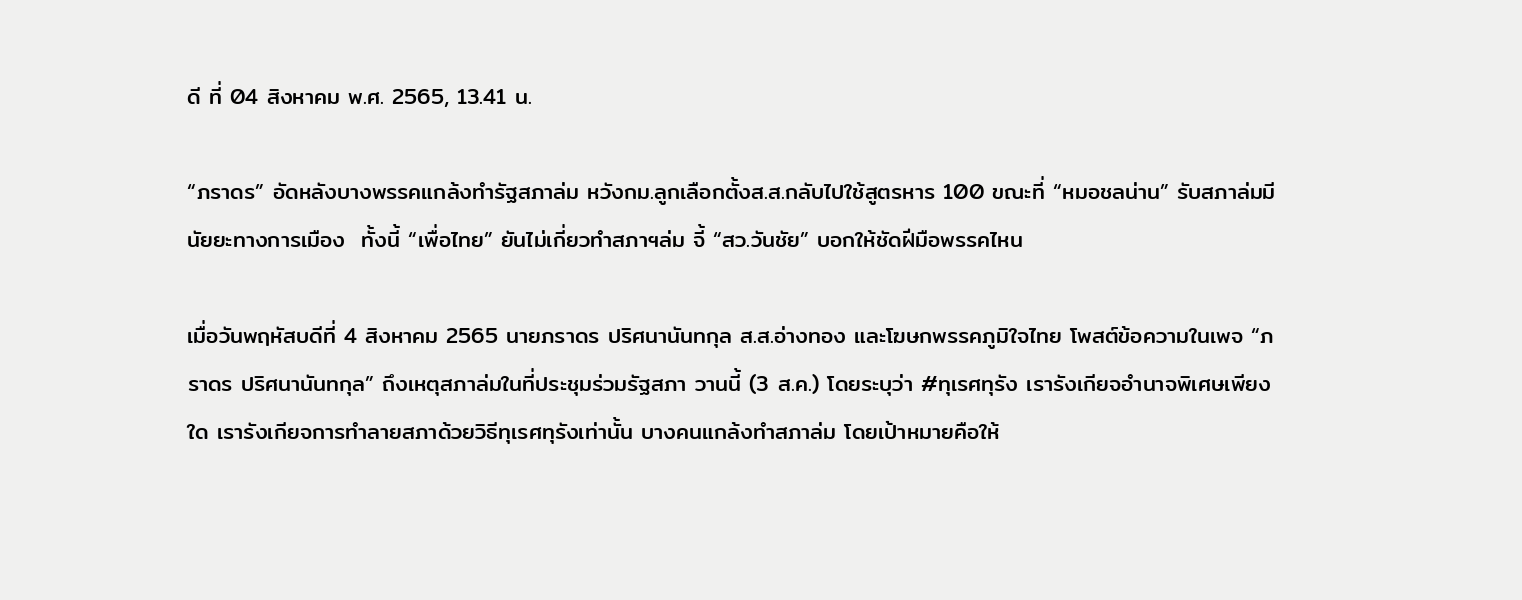ดี ที่ 04 สิงหาคม พ.ศ. 2565, 13.41 น.

“ภราดร” อัดหลังบางพรรคแกล้งทำรัฐสภาล่ม หวังกม.ลูกเลือกตั้งส.ส.กลับไปใช้สูตรหาร 100 ขณะที่ “หมอชลน่าน” รับสภาล่มมีนัยยะทางการเมือง  ทั้งนี้ “เพื่อไทย” ยันไม่เกี่ยวทำสภาฯล่ม จี้ “สว.วันชัย” บอกให้ชัดฝีมือพรรคไหน

เมื่อวันพฤหัสบดีที่ 4 สิงหาคม 2565 นายภราดร ปริศนานันทกุล ส.ส.อ่างทอง และโฆษกพรรคภูมิใจไทย โพสต์ข้อความในเพจ “ภราดร ปริศนานันทกุล” ถึงเหตุสภาล่มในที่ประชุมร่วมรัฐสภา วานนี้ (3 ส.ค.) โดยระบุว่า #ทุเรศทุรัง เรารังเกียจอำนาจพิเศษเพียงใด เรารังเกียจการทำลายสภาด้วยวิธีทุเรศทุรังเท่านั้น บางคนแกล้งทำสภาล่ม โดยเป้าหมายคือให้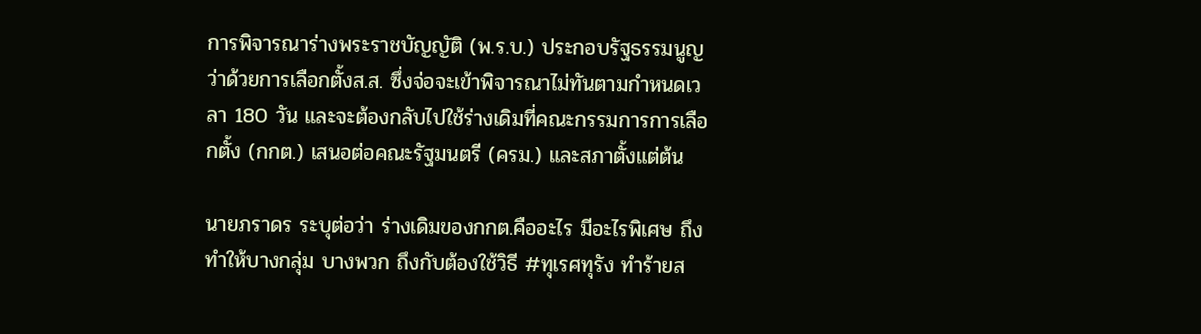การพิจารณาร่างพระราชบัญญัติ (พ.ร.บ.) ประกอบรัฐธรรมนูญว่าด้วยการเลือกตั้งส.ส. ซึ่งจ่อจะเข้าพิจารณาไม่ทันตามกำหนดเวลา 180 วัน และจะต้องกลับไปใช้ร่างเดิมที่คณะกรรมการการเลือกตั้ง (กกต.) เสนอต่อคณะรัฐมนตรี (ครม.) และสภาตั้งแต่ต้น

นายภราดร ระบุต่อว่า ร่างเดิมของกกต.คืออะไร มีอะไรพิเศษ ถึงทำให้บางกลุ่ม บางพวก ถึงกับต้องใช้วิธี #ทุเรศทุรัง ทำร้ายส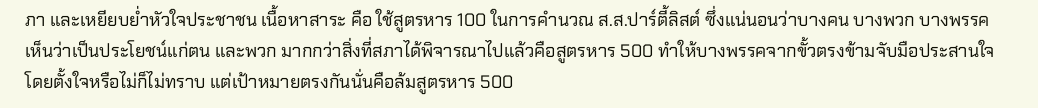ภา และเหยียบย่ำหัวใจประชาชน เนื้อหาสาระ คือ ใช้สูตรหาร 100 ในการคำนวณ ส.ส.ปาร์ตี้ลิสต์ ซึ่งแน่นอนว่าบางคน บางพวก บางพรรค เห็นว่าเป็นประโยชน์แก่ตน และพวก มากกว่าสิ่งที่สภาได้พิจารณาไปแล้วคือสูตรหาร 500 ทำให้บางพรรคจากขั้วตรงข้ามจับมือประสานใจโดยตั้งใจหรือไม่ก็ไม่ทราบ แต่เป้าหมายตรงกันนั่นคือล้มสูตรหาร 500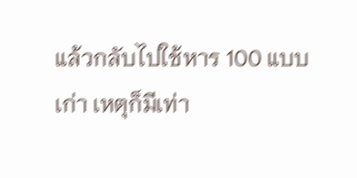แล้วกลับไปใช้หาร 100 แบบเก่า เหตุก็มีเท่า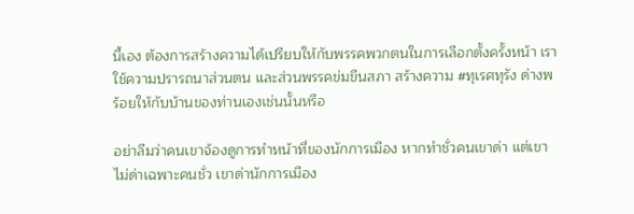นี้เอง ต้องการสร้างความได้เปรียบให้กับพรรคพวกตนในการเลือกตั้งครั้งหน้า เราใช้ความปรารถนาส่วนตน และส่วนพรรคข่มขืนสภา สร้างความ #ทุเรศทุรัง ด่างพร้อยให้กับบ้านของท่านเองเช่นนั้นหรือ

อย่าลืมว่าคนเขาจ้องดูการทำหน้าที่ของนักการเมือง หากทำชั่วคนเขาด่า แต่เขาไม่ด่าเฉพาะคนชั่ว เขาด่านักการเมือง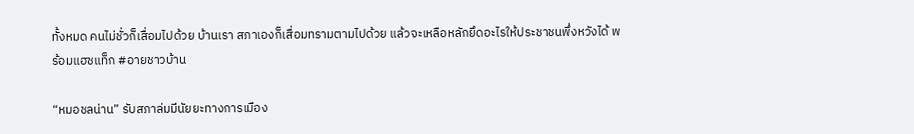ทั้งหมด คนไม่ชั่วก็เสื่อมไปด้วย บ้านเรา สภาเองก็เสื่อมทรามตามไปด้วย แล้วจะเหลือหลักยึดอะไรให้ประชาชนพึ่งหวังได้ พร้อมแฮชแท็ก #อายชาวบ้าน

“หมอชลน่าน” รับสภาล่มมีนัยยะทางการเมือง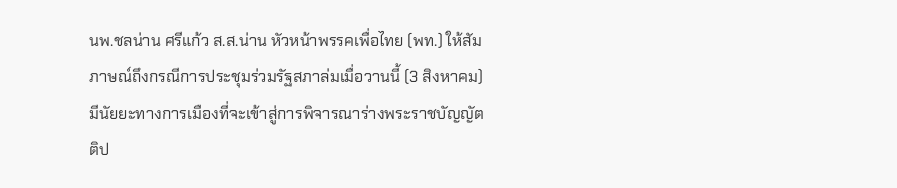นพ.ชลน่าน ศรีแก้ว ส.ส.น่าน หัวหน้าพรรคเพื่อไทย (พท.) ให้สัมภาษณ์ถึงกรณีการประชุมร่วมรัฐสภาล่มเมื่อวานนี้ (3 สิงหาคม) มีนัยยะทางการเมืองที่จะเข้าสู่การพิจารณาร่างพระราชบัญญัตติป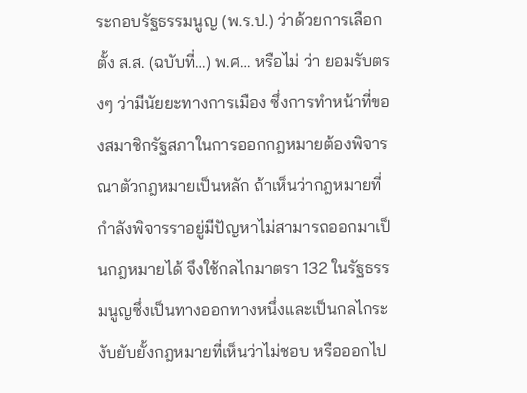ระกอบรัฐธรรมนูญ (พ.ร.ป.) ว่าด้วยการเลือกตั้ง ส.ส. (ฉบับที่…) พ.ศ… หรือไม่ ว่า ยอมรับตรงๆ ว่ามีนัยยะทางการเมือง ซึ่งการทำหน้าที่ของสมาชิกรัฐสภาในการออกกฎหมายต้องพิจารณาตัวกฎหมายเป็นหลัก ถ้าเห็นว่ากฎหมายที่กำลังพิจารราอยู่มีปัญหาไม่สามารถออกมาเป็นกฎหมายได้ จึงใช้กลไกมาตรา 132 ในรัฐธรรมนูญซึ่งเป็นทางออกทางหนึ่งและเป็นกลไกระงับยับยั้งกฎหมายที่เห็นว่าไม่ชอบ หรือออกไป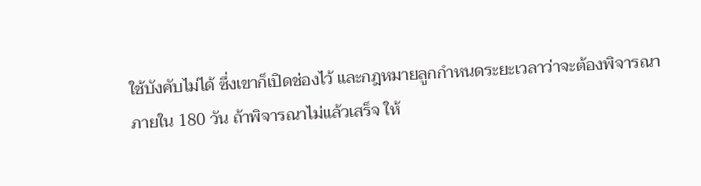ใช้บังคับไม่ได้ ซึ่งเขาก็เปิดช่องไว้ และกฎหมายลูกกำหนดระยะเวลาว่าจะต้องพิจารณาภายใน 180 วัน ถ้าพิจารณาไม่แล้วเสร็จ ให้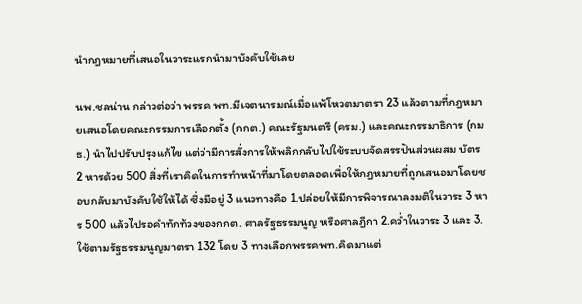นำกฎหมายที่เสนอในวาระแรกนำมาบังคับใช้เลย

นพ.ชลน่าน กล่าวต่อว่า พรรค พท.มีเจตนารมณ์เมื่อแพ้โหวตมาตรา 23 แล้วตามที่กฎหมายเสนอโดยคณะกรรมการเลือกตั้ง (กกต.) คณะรัฐมนตรี (ครม.) และคณะกรรมาธิการ (กมธ.) นำไปปรับปรุงแก้ไข แต่ว่ามีการสั่งการให้พลิกกลับไปใช้ระบบจัดสรรปันส่วนผสม บัตร 2 หารด้วย 500 สิ่งที่เราคิดในการทำหน้าที่มาโดยตลอดเพื่อให้กฎหมายที่ถูกเสนอมาโดยชอบกลับมาบังคับใช้ให้ได้ ซึ่งมีอยู่ 3 แนวทางคือ 1.ปล่อยให้มีการพิจารณาลงมติในวาระ 3 หาร 500 แล้วไปรอคำทักท้วงของกกต. ศาลรัฐธรรมนูญ หรือศาลฎีกา 2.คว่ำในวาระ 3 และ 3.ใช้ตามรัฐธรรมนูญมาตรา 132 โดย 3 ทางเลือกพรรคพท.คิดมาแต่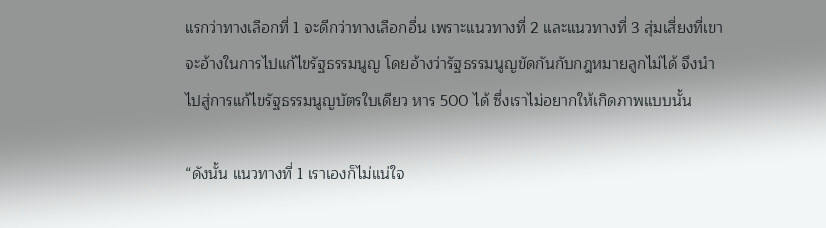แรกว่าทางเลือกที่ 1 จะดีกว่าทางเลือกอื่น เพราะแนวทางที่ 2 และแนวทางที่ 3 สุ่มเสี่ยงที่เขาจะอ้างในการไปแก้ไขรัฐธรรมนูญ โดยอ้างว่ารัฐธรรมนูญขัดกันกับกฎหมายลูกไม่ได้ จึงนำไปสู่การแก้ไขรัฐธรรมนูญบัตรใบเดียว หาร 500 ได้ ซึ่งเราไม่อยากให้เกิดภาพแบบนั้น

“ดังนั้น แนวทางที่ 1 เราเองก็ไม่แน่ใจ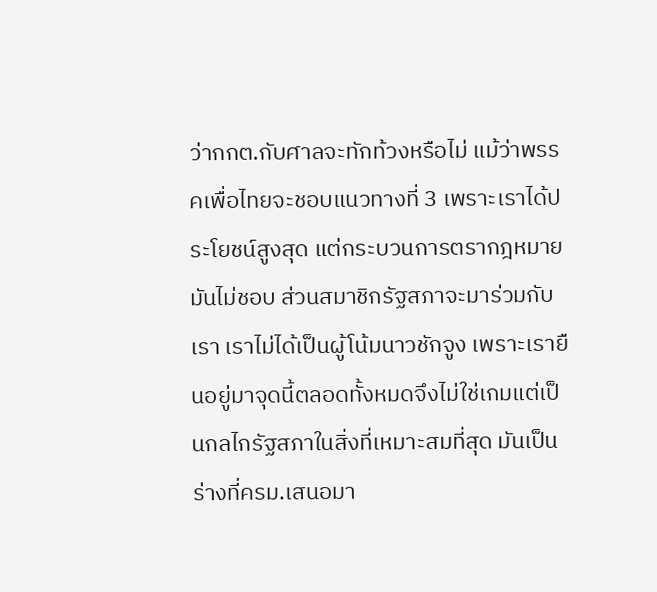ว่ากกต.กับศาลจะทักท้วงหรือไม่ แม้ว่าพรรคเพื่อไทยจะชอบแนวทางที่ 3 เพราะเราได้ประโยชน์สูงสุด แต่กระบวนการตรากฎหมายมันไม่ชอบ ส่วนสมาชิกรัฐสภาจะมาร่วมกับเรา เราไม่ได้เป็นผู้โน้มนาวชักจูง เพราะเรายืนอยู่มาจุดนี้ตลอดทั้งหมดจึงไม่ใช่เกมแต่เป็นกลไกรัฐสภาในสิ่งที่เหมาะสมที่สุด มันเป็นร่างที่ครม.เสนอมา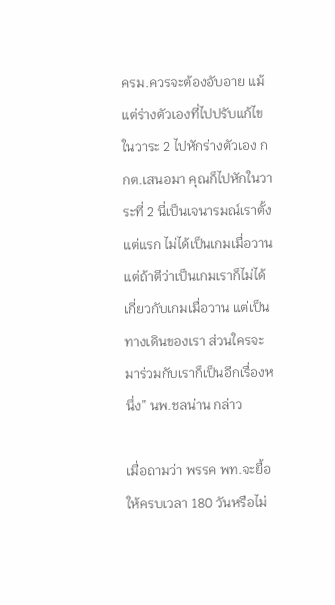ครม.ควรจะต้องอับอาย แม้แต่ร่างตัวเองที่ไปปรับแก้ไขในวาระ 2 ไปหักร่างตัวเอง กกต.เสนอมา คุณก็ไปหักในวาระที่ 2 นี่เป็นเจนารมณ์เราตั้งแต่แรก ไม่ได้เป็นเกมเมื่อวาน แต่ถ้าตีว่าเป็นเกมเราก็ไม่ได้เกี่ยวกับเกมเมื่อวาน แต่เป็นทางเดินของเรา ส่วนใครจะมาร่วมกับเราก็เป็นอีกเรื่องหนึ่ง” นพ.ชลน่าน กล่าว

เมื่อถามว่า พรรค พท.จะยื้อให้ครบเวลา 180 วันหรือไม่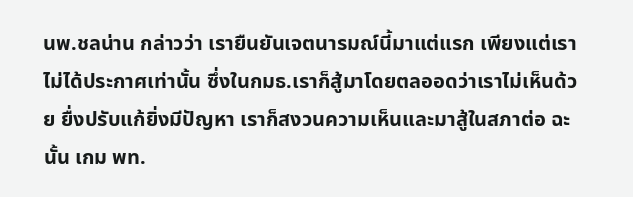นพ.ชลน่าน กล่าวว่า เรายืนยันเจตนารมณ์นี้มาแต่แรก เพียงแต่เราไม่ได้ประกาศเท่านั้น ซึ่งในกมธ.เราก็สู้มาโดยตลออดว่าเราไม่เห็นด้วย ยื่งปรับแก้ยิ่งมีปัญหา เราก็สงวนความเห็นและมาสู้ในสภาต่อ ฉะนั้น เกม พท.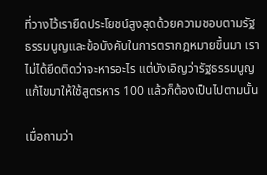ที่วางไว้เรายืดประโยชน์สูงสุดด้วยความชอบตามรัฐธรรมนูญและข้อบังคับในการตรากฎหมายขึ้นมา เราไม่ได้ยึดติดว่าจะหารอะไร แต่บังเอิญว่ารัฐธรรมนูญแก้ไขมาให้ใช้สูตรหาร 100 แล้วก็ต้องเป็นไปตามนั้น

เมื่อถามว่า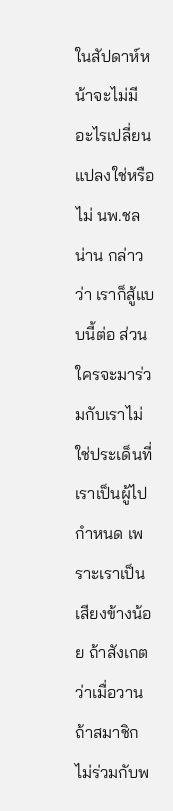ในสัปดาห์หน้าจะไม่มีอะไรเปลี่ยนแปลงใช่หรือไม่ นพ.ชลน่าน กล่าวว่า เราก็สู้แบบนี้ต่อ ส่วนใครจะมาร่วมกับเราไม่ใช่ประเด็นที่เราเป็นผู้ไปกำหนด เพราะเราเป็นเสียงข้างน้อย ถ้าสังเกตว่าเมื่อวานถ้าสมาชิกไม่ร่วมกับพ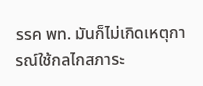รรค พท. มันก็ไม่เกิดเหตุการณ์ใช้กลไกสภาระ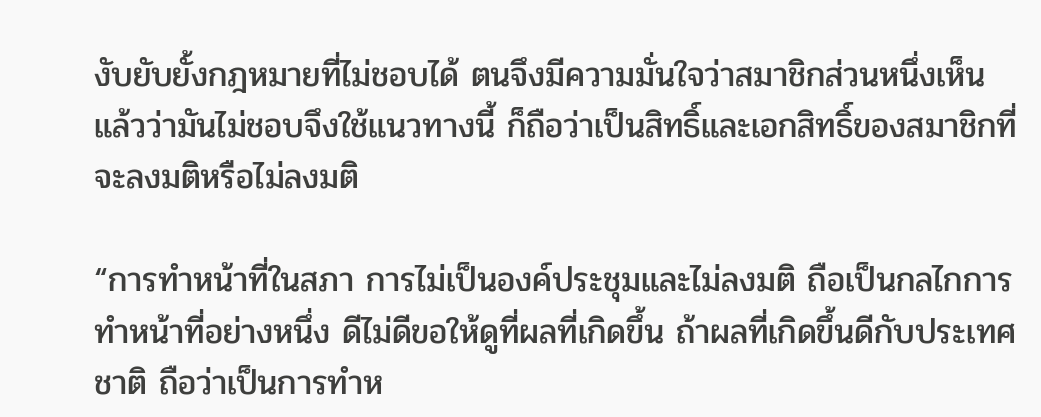งับยับยั้งกฎหมายที่ไม่ชอบได้ ตนจึงมีความมั่นใจว่าสมาชิกส่วนหนึ่งเห็นแล้วว่ามันไม่ชอบจึงใช้แนวทางนี้ ก็ถือว่าเป็นสิทธิ์และเอกสิทธิ์ของสมาชิกที่จะลงมติหรือไม่ลงมติ

“การทำหน้าที่ในสภา การไม่เป็นองค์ประชุมและไม่ลงมติ ถือเป็นกลไกการทำหน้าที่อย่างหนึ่ง ดีไม่ดีขอให้ดูที่ผลที่เกิดขึ้น ถ้าผลที่เกิดขึ้นดีกับประเทศชาติ ถือว่าเป็นการทำห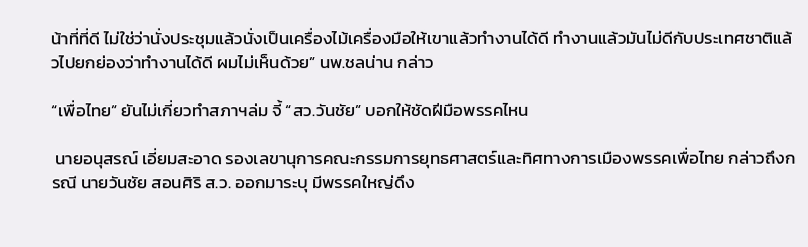น้าที่ที่ดี ไม่ใช่ว่านั่งประชุมแล้วนั่งเป็นเครื่องไม้เครื่องมือให้เขาแล้วทำงานได้ดี ทำงานแล้วมันไม่ดีกับประเทศชาติแล้วไปยกย่องว่าทำงานได้ดี ผมไม่เห็นด้วย” นพ.ชลน่าน กล่าว

“เพื่อไทย” ยันไม่เกี่ยวทำสภาฯล่ม จี้ “สว.วันชัย” บอกให้ชัดฝีมือพรรคไหน

 นายอนุสรณ์ เอี่ยมสะอาด รองเลขานุการคณะกรรมการยุทธศาสตร์และทิศทางการเมืองพรรคเพื่อไทย กล่าวถึงกรณี นายวันชัย สอนศิริ ส.ว. ออกมาระบุ มีพรรคใหญ่ดึง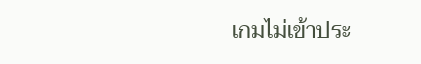เกมไม่เข้าประ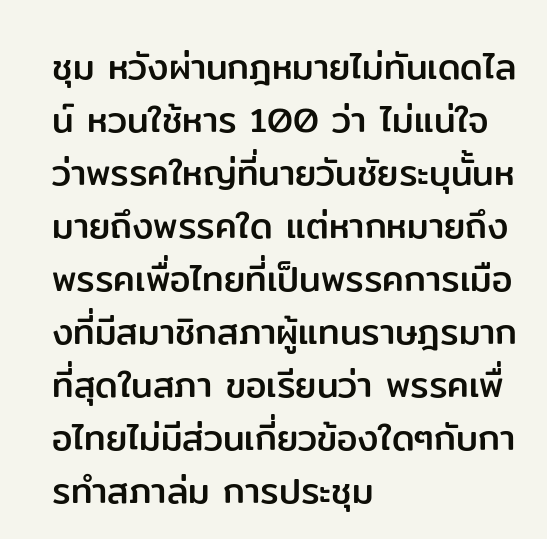ชุม หวังผ่านกฎหมายไม่ทันเดดไลน์ หวนใช้หาร 100 ว่า ไม่แน่ใจว่าพรรคใหญ่ที่นายวันชัยระบุนั้นหมายถึงพรรคใด แต่หากหมายถึงพรรคเพื่อไทยที่เป็นพรรคการเมืองที่มีสมาชิกสภาผู้แทนราษฎรมากที่สุดในสภา ขอเรียนว่า พรรคเพื่อไทยไม่มีส่วนเกี่ยวข้องใดๆกับการทำสภาล่ม การประชุม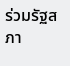ร่วมรัฐสภา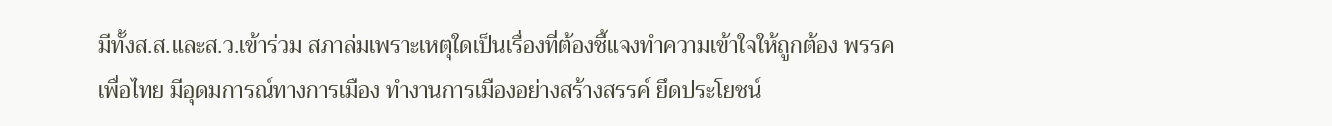มีทั้งส.ส.และส.ว.เข้าร่วม สภาล่มเพราะเหตุใดเป็นเรื่องที่ต้องชี้แจงทำความเข้าใจให้ถูกต้อง พรรคเพื่อไทย มีอุดมการณ์ทางการเมือง ทำงานการเมืองอย่างสร้างสรรค์ ยึดประโยชน์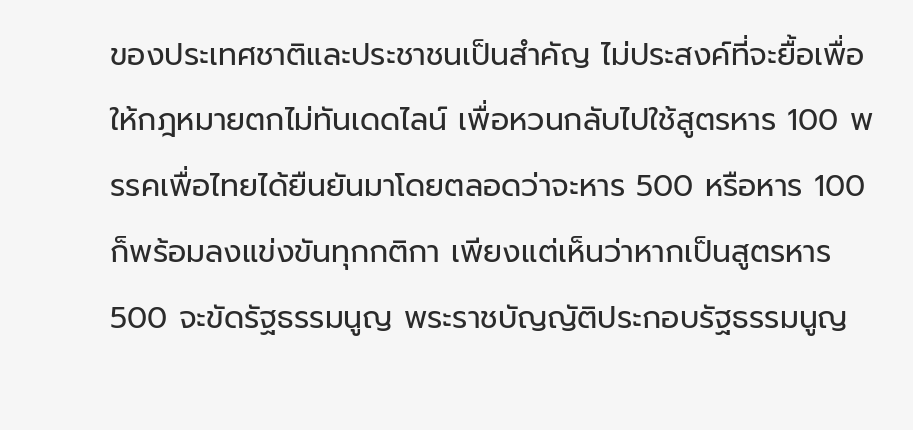ของประเทศชาติและประชาชนเป็นสำคัญ ไม่ประสงค์ที่จะยื้อเพื่อให้กฎหมายตกไม่ทันเดดไลน์ เพื่อหวนกลับไปใช้สูตรหาร 100 พรรคเพื่อไทยได้ยืนยันมาโดยตลอดว่าจะหาร 500 หรือหาร 100 ก็พร้อมลงแข่งขันทุกกติกา เพียงแต่เห็นว่าหากเป็นสูตรหาร 500 จะขัดรัฐธรรมนูญ พระราชบัญญัติประกอบรัฐธรรมนูญ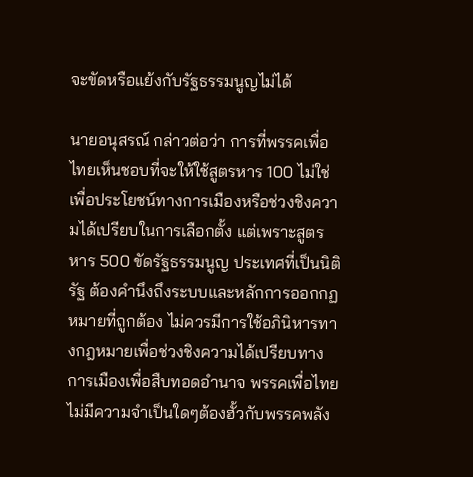จะขัดหรือแย้งกับรัฐธรรมนูญไม่ได้

นายอนุสรณ์ กล่าวต่อว่า การที่พรรคเพื่อไทยเห็นชอบที่จะให้ใช้สูตรหาร 100 ไม่ใช่เพื่อประโยชน์ทางการเมืองหรือช่วงชิงความได้เปรียบในการเลือกตั้ง แต่เพราะสูตรหาร 500 ขัดรัฐธรรมนูญ ประเทศที่เป็นนิติรัฐ ต้องคำนึงถึงระบบและหลักการออกกฏหมายที่ถูกต้อง ไม่ควรมีการใช้อภินิหารทางกฎหมายเพื่อช่วงชิงความได้เปรียบทางการเมืองเพื่อสืบทอดอำนาจ พรรคเพื่อไทยไม่มีความจำเป็นใดๆต้องฮั้วกับพรรคพลัง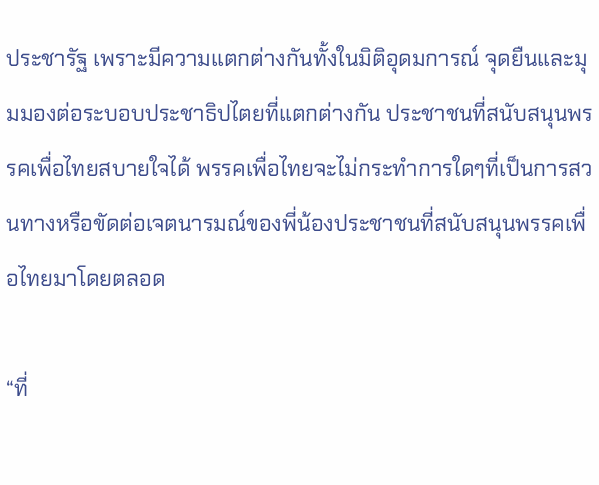ประชารัฐ เพราะมีความแตกต่างกันทั้งในมิติอุดมการณ์ จุดยืนและมุมมองต่อระบอบประชาธิปไตยที่แตกต่างกัน ประชาชนที่สนับสนุนพรรคเพื่อไทยสบายใจได้ พรรคเพื่อไทยจะไม่กระทำการใดๆที่เป็นการสวนทางหรือขัดต่อเจตนารมณ์ของพี่น้องประชาชนที่สนับสนุนพรรคเพื่อไทยมาโดยตลอด

“ที่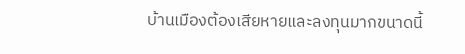บ้านเมืองต้องเสียหายและลงทุนมากขนาดนี้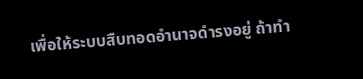เพื่อให้ระบบสืบทอดอำนาจดำรงอยู่ ถ้าทำ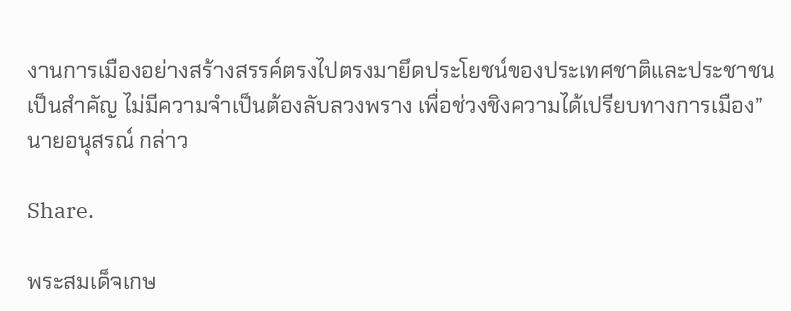งานการเมืองอย่างสร้างสรรค์ตรงไปตรงมายึดประโยชน์ของประเทศชาติและประชาชนเป็นสำคัญ ไม่มีความจำเป็นต้องลับลวงพราง เพื่อช่วงชิงความได้เปรียบทางการเมือง” นายอนุสรณ์ กล่าว

Share.

พระสมเด็จเกษ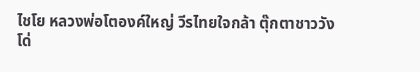ไชโย หลวงพ่อโตองค์ใหญ่ วีรไทยใจกล้า ตุ๊กตาชาววัง โด่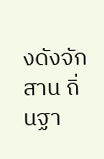งดังจักสาน ถิ่นฐา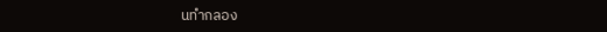นทำกลอง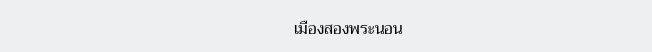เมืองสองพระนอน